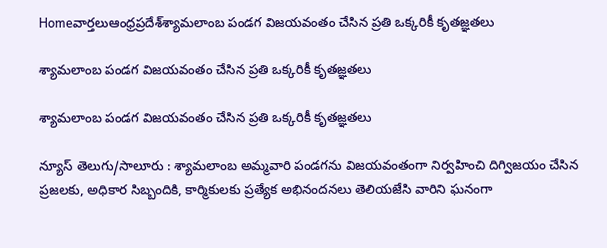Homeవార్తలుఆంధ్రప్రదేశ్‌శ్యామలాంబ పండగ విజయవంతం చేసిన ప్రతి ఒక్కరికీ కృతజ్ఞతలు

శ్యామలాంబ పండగ విజయవంతం చేసిన ప్రతి ఒక్కరికీ కృతజ్ఞతలు

శ్యామలాంబ పండగ విజయవంతం చేసిన ప్రతి ఒక్కరికీ కృతజ్ఞతలు

న్యూస్ తెలుగు/సాలూరు : శ్యామలాంబ అమ్మవారి పండగను విజయవంతంగా నిర్వహించి దిగ్విజయం చేసిన ప్రజలకు, అధికార సిబ్బందికి, కార్మికులకు ప్రత్యేక అభినందనలు తెలియజేసి వారిని ఘనంగా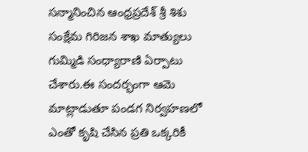సన్మానించిన ఆంధ్రప్రదేశ్ శ్రీ శిశు సంక్షేమ గిరిజన శాఖ మాత్యులు గుమ్మిడి సంధ్యారాణి ఏర్పాటు చేశారు.ఈ సందర్భంగా ఆమె మాట్లాడుతూ పండగ నిర్వహణలో ఎంతో కృషి చేసిన ప్రతి ఒక్కరికీ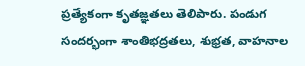ప్రత్యేకంగా కృతజ్ఞతలు తెలిపారు. పండుగ సందర్భంగా శాంతిభద్రతలు, శుభ్రత, వాహనాల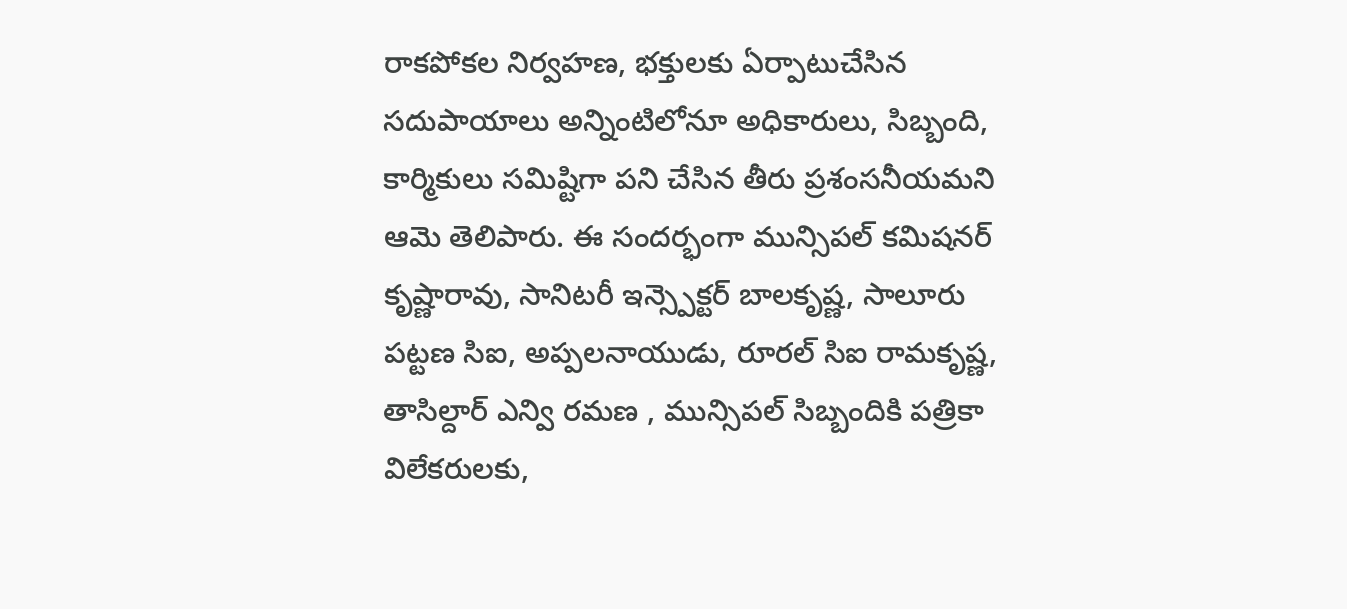రాకపోకల నిర్వహణ, భక్తులకు ఏర్పాటుచేసిన సదుపాయాలు అన్నింటిలోనూ అధికారులు, సిబ్బంది, కార్మికులు సమిష్టిగా పని చేసిన తీరు ప్రశంసనీయమని ఆమె తెలిపారు. ఈ సందర్భంగా మున్సిపల్ కమిషనర్ కృష్ణారావు, సానిటరీ ఇన్స్పెక్టర్ బాలకృష్ణ, సాలూరు పట్టణ సిఐ, అప్పలనాయుడు, రూరల్ సిఐ రామకృష్ణ, తాసిల్దార్ ఎన్వి రమణ , మున్సిపల్ సిబ్బందికి పత్రికా విలేకరులకు,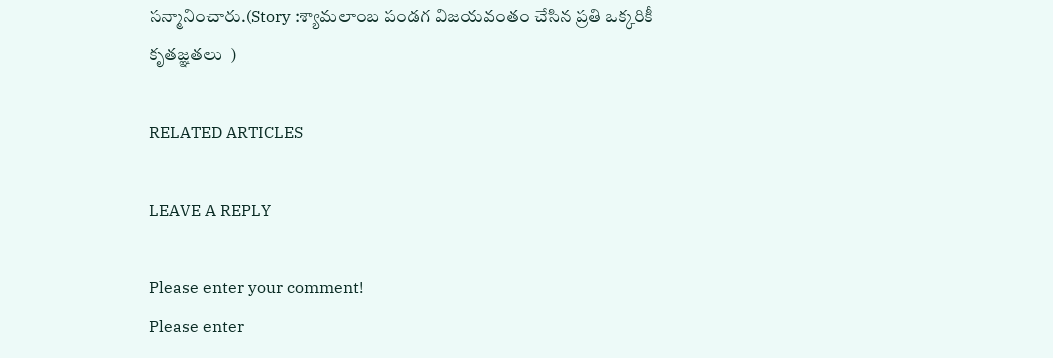సన్మానించారు.(Story :శ్యామలాంబ పండగ విజయవంతం చేసిన ప్రతి ఒక్కరికీ కృతజ్ఞతలు  )

RELATED ARTICLES

LEAVE A REPLY

Please enter your comment!
Please enter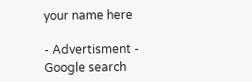your name here

- Advertisment -
Google search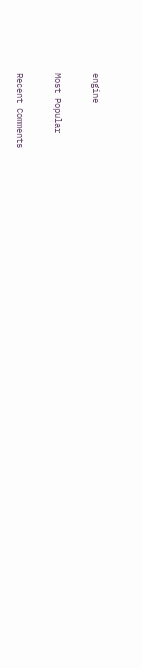engine

Most Popular

Recent Comments